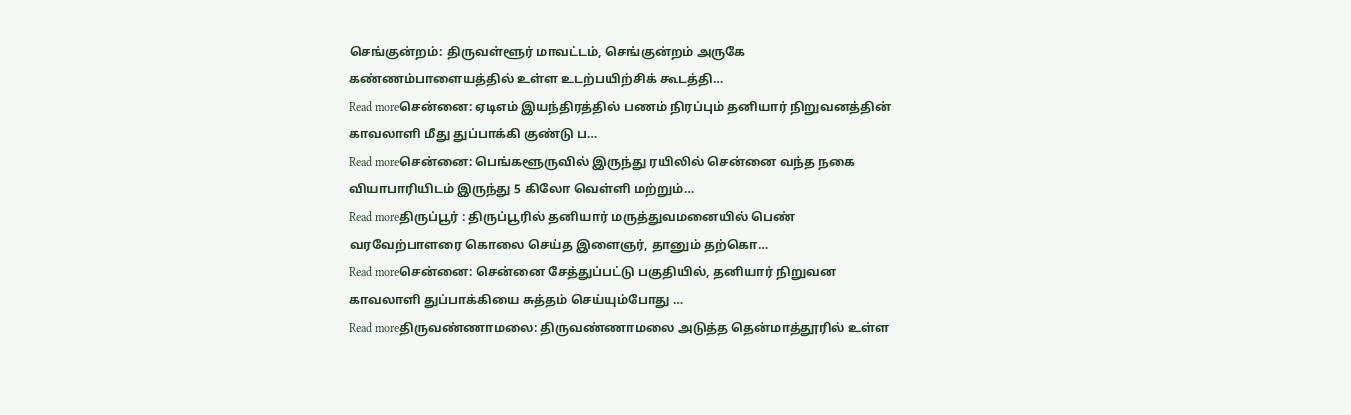செங்குன்றம்: திருவள்ளூர் மாவட்டம், செங்குன்றம் அருகே கண்ணம்பாளையத்தில் உள்ள உடற்பயிற்சிக் கூடத்தி…
Read moreசென்னை: ஏடிஎம் இயந்திரத்தில் பணம் நிரப்பும் தனியார் நிறுவனத்தின் காவலாளி மீது துப்பாக்கி குண்டு ப…
Read moreசென்னை: பெங்களூருவில் இருந்து ரயிலில் சென்னை வந்த நகை வியாபாரியிடம் இருந்து 5 கிலோ வெள்ளி மற்றும்…
Read moreதிருப்பூர் : திருப்பூரில் தனியார் மருத்துவமனையில் பெண் வரவேற்பாளரை கொலை செய்த இளைஞர், தானும் தற்கொ…
Read moreசென்னை: சென்னை சேத்துப்பட்டு பகுதியில், தனியார் நிறுவன காவலாளி துப்பாக்கியை சுத்தம் செய்யும்போது …
Read moreதிருவண்ணாமலை: திருவண்ணாமலை அடுத்த தென்மாத்தூரில் உள்ள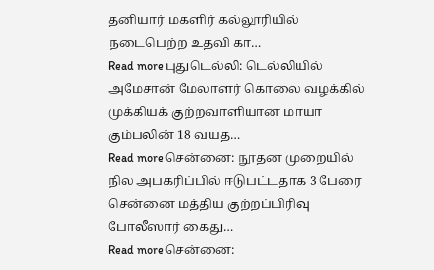தனியார் மகளிர் கல்லூரியில் நடைபெற்ற உதவி கா…
Read moreபுதுடெல்லி: டெல்லியில் அமேசான் மேலாளர் கொலை வழக்கில் முக்கியக் குற்றவாளியான மாயா கும்பலின் 18 வயத…
Read moreசென்னை: நூதன முறையில் நில அபகரிப்பில் ஈடுபட்டதாக 3 பேரை சென்னை மத்திய குற்றப்பிரிவு போலீஸார் கைது…
Read moreசென்னை: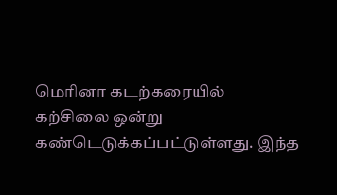மெரினா கடற்கரையில் கற்சிலை ஒன்று கண்டெடுக்கப்பட்டுள்ளது. இந்த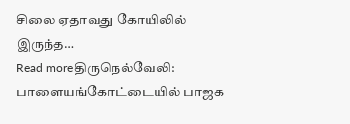சிலை ஏதாவது கோயிலில் இருந்த…
Read moreதிருநெல்வேலி: பாளையங்கோட்டையில் பாஜக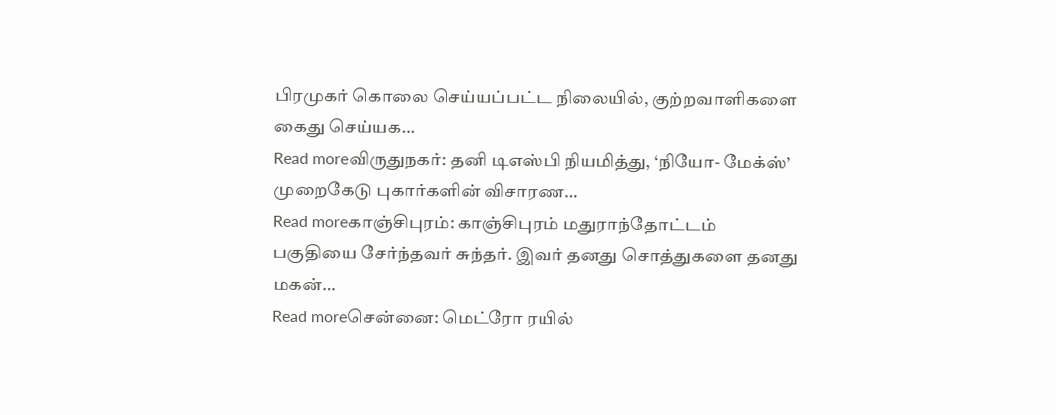பிரமுகர் கொலை செய்யப்பட்ட நிலையில், குற்றவாளிகளை கைது செய்யக…
Read moreவிருதுநகர்: தனி டிஎஸ்பி நியமித்து, ‘நியோ- மேக்ஸ்’ முறைகேடு புகார்களின் விசாரண…
Read moreகாஞ்சிபுரம்: காஞ்சிபுரம் மதுராந்தோட்டம் பகுதியை சேர்ந்தவர் சுந்தர். இவர் தனது சொத்துகளை தனது மகன்…
Read moreசென்னை: மெட்ரோ ரயில்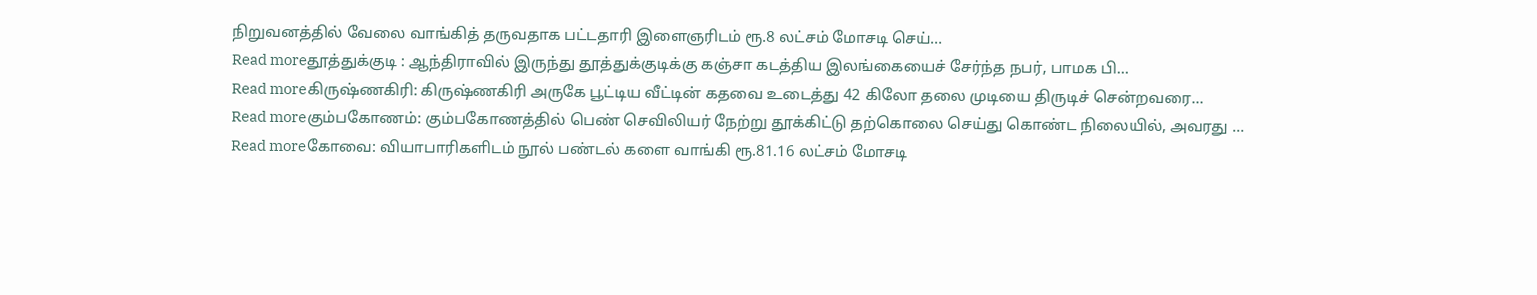நிறுவனத்தில் வேலை வாங்கித் தருவதாக பட்டதாரி இளைஞரிடம் ரூ.8 லட்சம் மோசடி செய்…
Read moreதூத்துக்குடி : ஆந்திராவில் இருந்து தூத்துக்குடிக்கு கஞ்சா கடத்திய இலங்கையைச் சேர்ந்த நபர், பாமக பி…
Read moreகிருஷ்ணகிரி: கிருஷ்ணகிரி அருகே பூட்டிய வீட்டின் கதவை உடைத்து 42 கிலோ தலை முடியை திருடிச் சென்றவரை…
Read moreகும்பகோணம்: கும்பகோணத்தில் பெண் செவிலியர் நேற்று தூக்கிட்டு தற்கொலை செய்து கொண்ட நிலையில், அவரது …
Read moreகோவை: வியாபாரிகளிடம் நூல் பண்டல் களை வாங்கி ரூ.81.16 லட்சம் மோசடி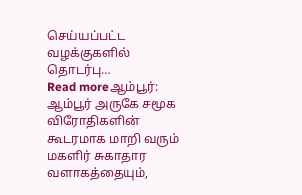செய்யப்பட்ட வழக்குகளில் தொடர்பு…
Read moreஆம்பூர்: ஆம்பூர் அருகே சமூக விரோதிகளின் கூடரமாக மாறி வரும் மகளிர் சுகாதார வளாகத்தையும்,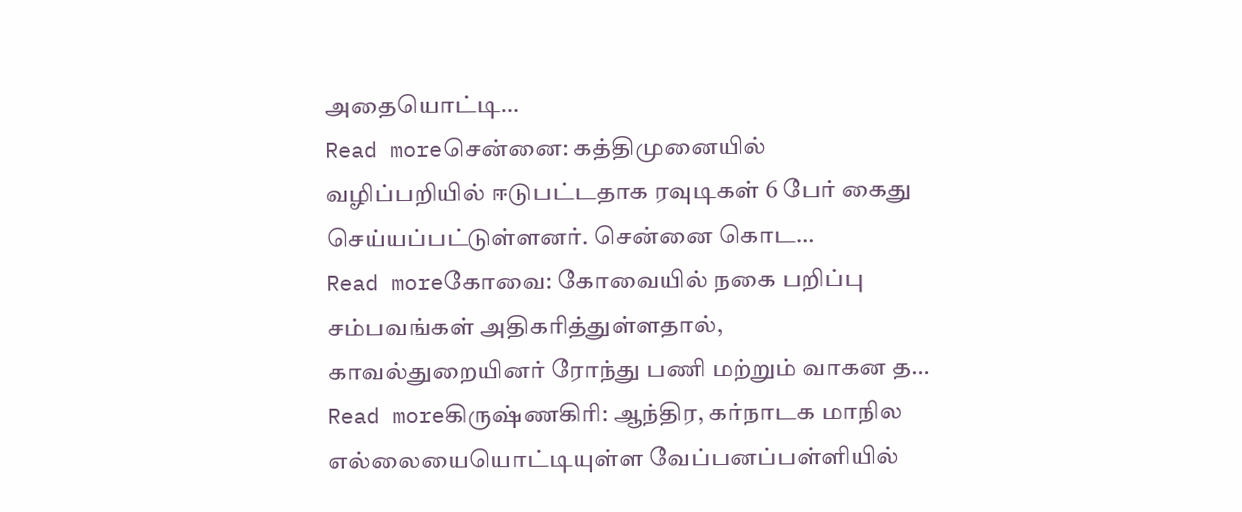அதையொட்டி…
Read moreசென்னை: கத்திமுனையில் வழிப்பறியில் ஈடுபட்டதாக ரவுடிகள் 6 பேர் கைது செய்யப்பட்டுள்ளனர். சென்னை கொட…
Read moreகோவை: கோவையில் நகை பறிப்பு சம்பவங்கள் அதிகரித்துள்ளதால், காவல்துறையினர் ரோந்து பணி மற்றும் வாகன த…
Read moreகிருஷ்ணகிரி: ஆந்திர, கர்நாடக மாநில எல்லையையொட்டியுள்ள வேப்பனப்பள்ளியில்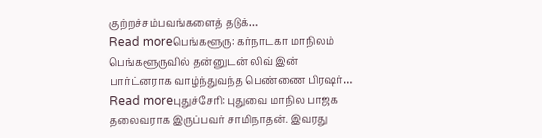குற்றச்சம்பவங்களைத் தடுக்…
Read moreபெங்களூரு: கர்நாடகா மாநிலம் பெங்களூருவில் தன்னுடன் லிவ் இன் பார்ட்னராக வாழ்ந்துவந்த பெண்ணை பிரஷர்…
Read moreபுதுச்சேரி: புதுவை மாநில பாஜக தலைவராக இருப்பவர் சாமிநாதன். இவரது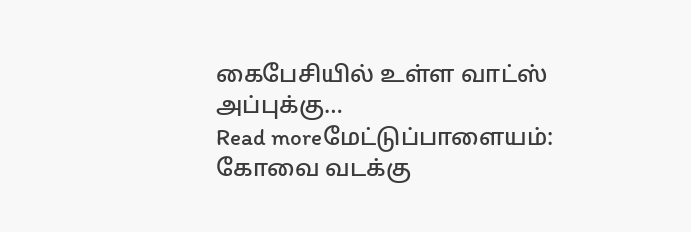கைபேசியில் உள்ள வாட்ஸ் அப்புக்கு…
Read moreமேட்டுப்பாளையம்: கோவை வடக்கு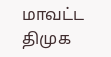மாவட்ட திமுக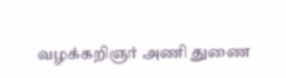வழக்கறிஞர் அணி துணை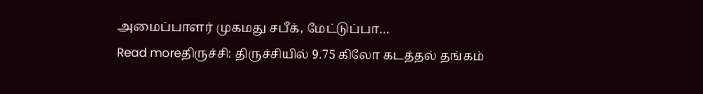அமைப்பாளர் முகமது சபீக், மேட்டுப்பா…
Read moreதிருச்சி: திருச்சியில் 9.75 கிலோ கடத்தல் தங்கம்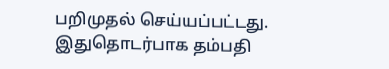பறிமுதல் செய்யப்பட்டது. இதுதொடர்பாக தம்பதி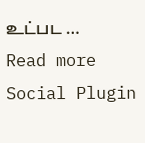உட்பட …
Read more
Social Plugin